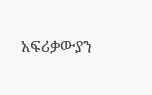አፍሪቃውያን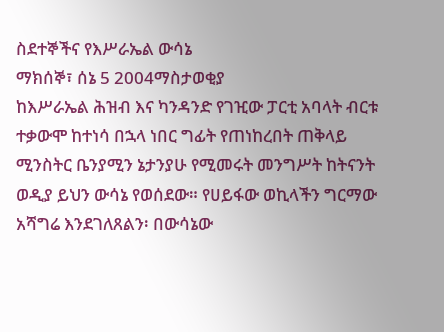ስደተኞችና የእሥራኤል ውሳኔ
ማክሰኞ፣ ሰኔ 5 2004ማስታወቂያ
ከእሥራኤል ሕዝብ እና ካንዳንድ የገዢው ፓርቲ አባላት ብርቱ ተቃውሞ ከተነሳ በኋላ ነበር ግፊት የጠነከረበት ጠቅላይ ሚንስትር ቤንያሚን ኔታንያሁ የሚመሩት መንግሥት ከትናንት ወዲያ ይህን ውሳኔ የወሰደው። የሀይፋው ወኪላችን ግርማው አሻግሬ እንደገለጸልን፡ በውሳኔው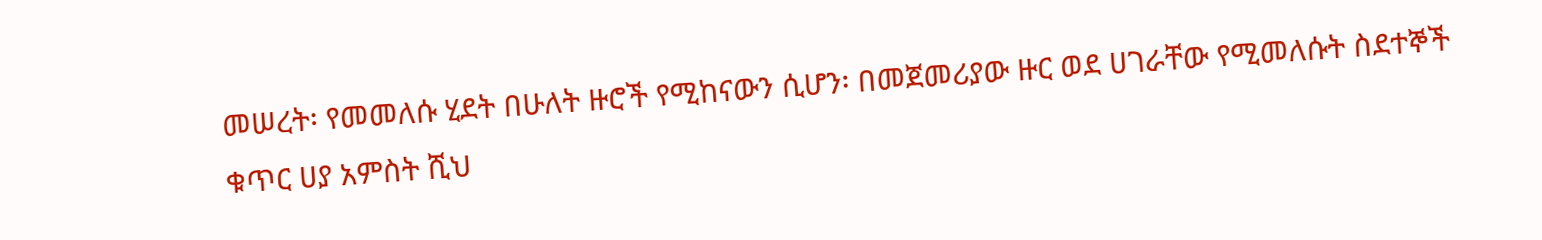መሠረት፡ የመመለሱ ሂደት በሁለት ዙሮች የሚከናውን ሲሆን፡ በመጀመሪያው ዙር ወደ ሀገራቸው የሚመለሱት ስደተኞች ቁጥር ሀያ አምስት ሺህ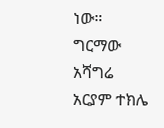ነው።
ግርማው አሻግሬ
አርያም ተክሌ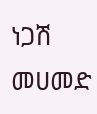ነጋሽ መሀመድ